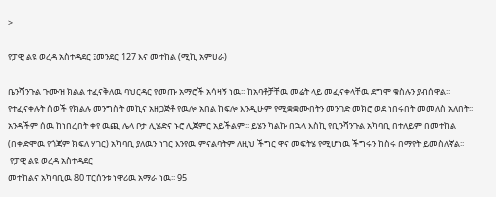>

የፓዊ ልዩ ወረዳ አስተዳደር ፤መንደር 127 እና መተከል (ሚኪ አምሀራ)

ቤንሻንጉል ጉሙዝ ክልል ተፈናቅለዉ ባህርዳር የመጡ አማሮች አሳዛኝ ነዉ፡፡ ከአባቶቻቸዉ መሬት ላይ መፈናቀላቸዉ ደግሞ ቁስሉን ያብሰዋል፡፡ የተፈናቀሉት ሰወች የክልሉ መንግስት መኪና አዘጋጅቶ የዉሎ አበል ከፍሎ እንዲሁም የሚቋቋሙበትን መንገድ መክሮ ወደ ነበሩበት መመለስ አለበት፡፡ አንዳችም ሰዉ ከነበረበት ቀየ ዉጪ ሌላ ቦታ ሊሄድና ኑሮ ሊጀምር አይችልም፡፡ ይሄን ካልኩ በኋላ እስኪ የቢንሻንጉል አካባቢ በተለይም በመተከል (በቀድሞዉ የጎጃም ክፍለ ሃገር) አካባቢ ያለዉን ነገር እንየዉ ምናልባትም ለዚህ ችግር ዋና መፍትሄ የሚሆነዉ ችግሩን ከስሩ በማየት ይመስለኛል፡፡
 የፓዊ ልዩ ወረዳ አስተዳደር
መተከልና አካባቢዉ 80 ፐርሰንቱ ነዋሪዉ አማራ ነዉ፡፡ 95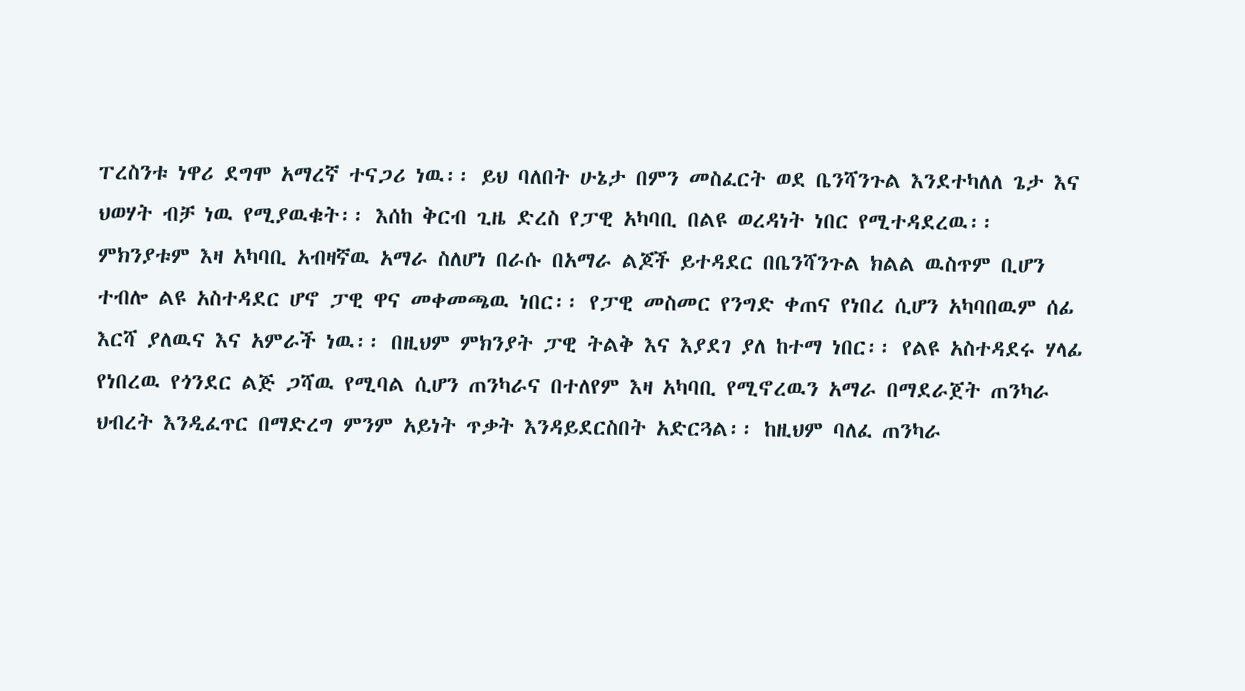ፐረስንቱ ነዋሪ ደግሞ አማረኛ ተናጋሪ ነዉ፡፡ ይህ ባለበት ሁኔታ በምን መስፈርት ወደ ቤንሻንጉል እንደተካለለ ጌታ እና ህወሃት ብቻ ነዉ የሚያዉቁት፡፡ እሰከ ቅርብ ጊዜ ድረስ የፓዊ አካባቢ በልዩ ወረዳነት ነበር የሚተዳደረዉ፡፡ ምክንያቱም እዛ አካባቢ አብዛኛዉ አማራ ስለሆነ በራሱ በአማራ ልጆች ይተዳደር በቤንሻንጉል ክልል ዉስጥም ቢሆን ተብሎ ልዩ አስተዳደር ሆኖ ፓዊ ዋና መቀመጫዉ ነበር፡፡ የፓዊ መስመር የንግድ ቀጠና የነበረ ሲሆን አካባበዉም ሰፊ እርሻ ያለዉና እና አምራች ነዉ፡፡ በዚህም ምክንያት ፓዊ ትልቅ እና እያደገ ያለ ከተማ ነበር፡፡ የልዩ አስተዳደሩ ሃላፊ የነበረዉ የጎንደር ልጅ ጋሻዉ የሚባል ሲሆን ጠንካራና በተለየም እዛ አካባቢ የሚኖረዉን አማራ በማደራጀት ጠንካራ ህብረት እንዲፈጥር በማድረግ ምንም አይነት ጥቃት እንዳይደርስበት አድርጓል፡፡ ከዚህም ባለፈ ጠንካራ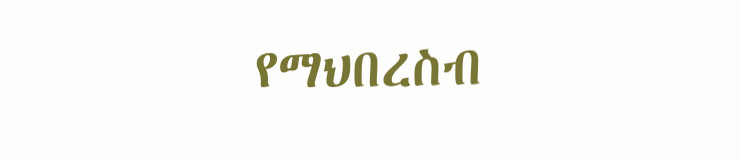የማህበረስብ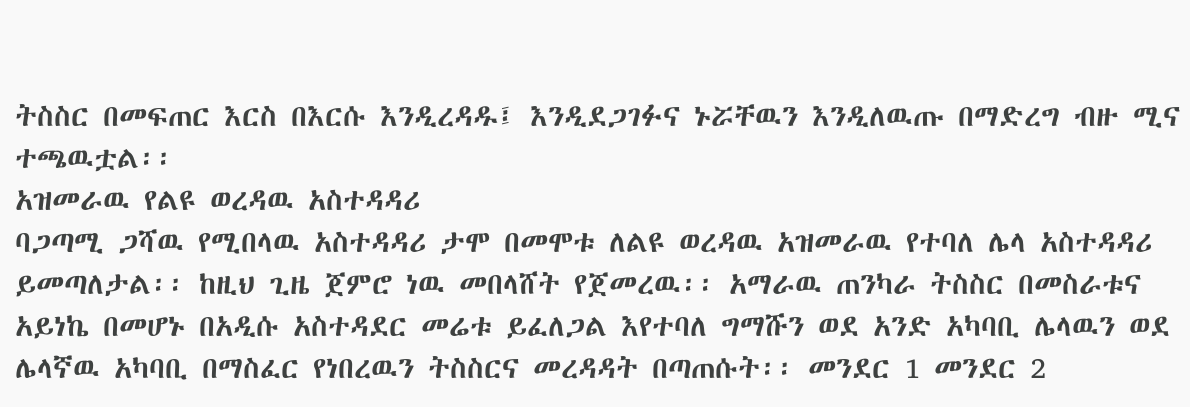ትስስር በመፍጠር እርስ በእርሱ እንዲረዳዱ፤ እንዲደጋገፉና ኑሯቸዉን እንዲለዉጡ በማድረግ ብዙ ሚና ተጫዉቷል፡፡
አዝመራዉ የልዩ ወረዳዉ አስተዳዳሪ
ባጋጣሚ ጋሻዉ የሚበላዉ አስተዳዳሪ ታሞ በመሞቱ ለልዩ ወረዳዉ አዝመራዉ የተባለ ሌላ አስተዳዳሪ ይመጣለታል፡፡ ከዚህ ጊዜ ጀምሮ ነዉ መበላሸት የጀመረዉ፡፡ አማራዉ ጠንካራ ትስስር በመስራቱና አይነኬ በመሆኑ በአዲሱ አስተዳደር መሬቱ ይፈለጋል እየተባለ ግማሹን ወደ አንድ አካባቢ ሌላዉን ወደ ሌላኛዉ አካባቢ በማስፈር የነበረዉን ትስስርና መረዳዳት በጣጠሱት፡፡ መንደር 1 መንደር 2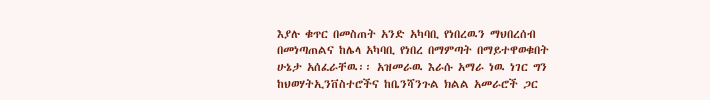እያሉ ቁጥር በመስጠት አንድ አካባቢ የነበረዉን ማህበረሰብ በመነጣጠልና ከሌላ አካባቢ የነበረ በማምጣት በማይተዋወቁበት ሁኔታ አሰፈራቸዉ፡፡ አዝመራዉ እራሱ አማራ ነዉ ነገር ግን ከህወሃትኢንቨስተሮችና ከቤንሻንጉል ክልል አመራሮች ጋር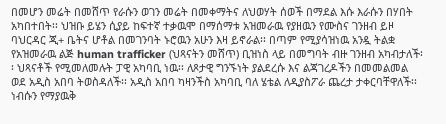በመሆን መሬት በመሸጥ የራሱን ወገን መሬት በመቀማትና ለህወሃት ሰወች በማደል እሱ እራሱን በሃበት አካበተበት፡፡ ህዝቡ ይሄን ሲያይ ከፍተኛ ተቃዉሞ በማሰማቱ አዝመራዉ የያዘዉን የሙስና ገንዘብ ይዞ ባህርዳር ጂ+ ቤትና ሆቶል በመገንባት ኑሮዉን አሁን እዛ ይኖራል፡፡ በጣም የሚያሳዝነዉ አንዷ ትልቋ የአዝመራዉ ልጅ human trafficker (ህጻናትን መሸጥ) ቢዝነስ ላይ በመግባት ብዙ ገንዘብ አካብታለች፡፡ ህጻናቶች የሚመለመሉት ፓዊ አካባቢ ነዉ፡፡ ለጾታዊ ግንኙነት ያልደረሱ እና ልጃገረዶችን በመመልመል ወደ አዲስ አበባ ትወስዳለች፡፡ አዲስ አበባ ካዛንችስ አካባቢ ባለ ሄቴል ለዲያስፖራ ጨረታ ታቀርባቸዋለች፡፡ ነብሱን የማያዉቅ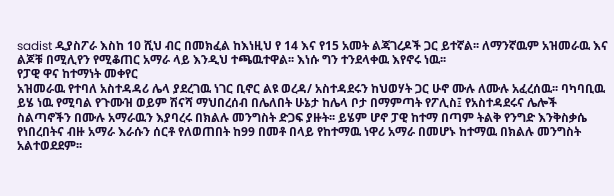sadist ዲያስፖራ እስከ 10 ሺህ ብር በመክፈል ከእነዚህ የ 14 እና የ15 አመት ልጃገረዶች ጋር ይተኛል፡፡ ለማንኛዉም አዝመራዉ እና ልጆቹ በሚሊየን የሚቆጠር አማራ ላይ እንዲህ ተጫዉተዋል፡፡ እነሱ ግን ተንደላቀዉ እየኖሩ ነዉ፡፡
የፓዊ ዋና ከተማነት መቀየር
አዝመራዉ የተባለ አስተዳዳሪ ሌላ ያደረገዉ ነገር ቢኖር ልዩ ወረዳ/ አስተዳደሩን ከህወሃት ጋር ሁኖ ሙሉ ለሙሉ አፈረሰዉ፡፡ ባካባቢዉ ይሄ ነዉ የሚባል የጉሙዝ ወይም ሽናሻ ማህበረሰብ በሌለበት ሁኔታ ከሌላ ቦታ በማምጣት የፖሊስ፤ የአስተዳደሩና ሌሎች ስልጣኖችን በሙሉ አማራዉን እያባረሩ በክልሉ መንግስት ድጋፍ ያዙት፡፡ ይሄም ሆኖ ፓዊ ከተማ በጣም ትልቅ የንግድ እንቅስቃሴ የነበረበትና ብዙ አማራ እራሱን ሰርቶ የለወጠበት ከ99 በመቶ በላይ የከተማዉ ነዋሪ አማራ በመሆኑ ከተማዉ በክልሉ መንግስት አልተወደደም፡፡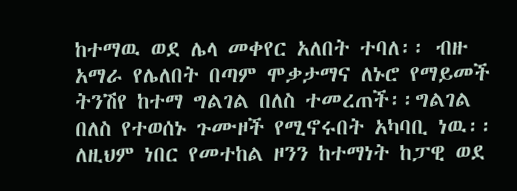ከተማዉ ወደ ሌላ መቀየር አለበት ተባለ፡፡ ብዙ አማራ የሌለበት በጣም ሞቃታማና ለኑሮ የማይመች ትንሽየ ከተማ ግልገል በለስ ተመረጠች፡፡ግልገል በለስ የተወሰኑ ጉሙዞች የሚኖሩበት አካባቢ ነዉ፡፡ ለዚህም ነበር የመተከል ዞንን ከተማነት ከፓዊ ወደ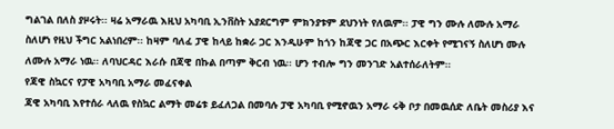ግልገል በለስ ያዞሩት፡፡ ዛሬ አማራዉ እዚህ አካባቢ ኢንቨስት አያደርግም ምክንያቱም ደህንነት የለዉም፡፡ ፓዊ ግን ሙሉ ለሙሉ አማራ ስለሆነ የዚህ ችግር አልነበረም፡፡ ከዛም ባለፈ ፓዊ ከላይ ከቋራ ጋር እንዲሁም ከጎን ከጃዊ ጋር በአጭር እርቀት የሚገናኝ ስለሆነ ሙሉ ለሙሉ አማራ ነዉ፡፡ ለባህርዳር እራሱ በጃዊ በኩል በጣም ቅርብ ነዉ፡፡ ሆን ተብሎ ግን መንገድ አልተሰራለትም፡፡
የጃዊ ስኳርና የፓዊ አካባቢ አማራ መፈናቀል
ጃዊ አካባቢ እየተሰራ ላለዉ የስኳር ልማት መሬቱ ይፈለጋል በመባሉ ፓዊ አካባቢ የሚኖዉን አማራ ሩቅ ቦታ በመዉሰድ ለቤት መስሪያ እና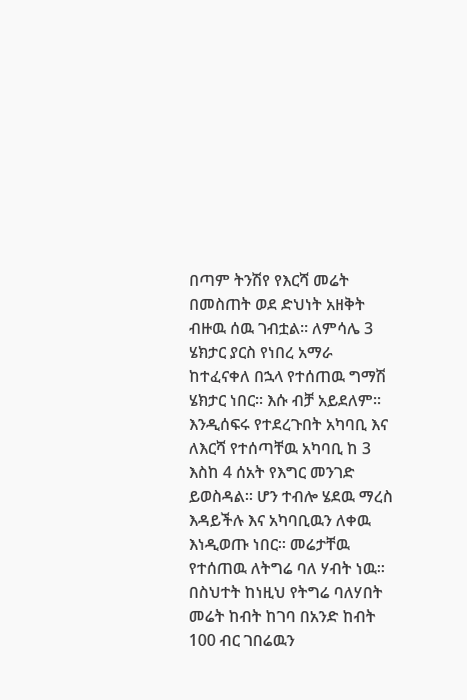በጣም ትንሽየ የእርሻ መሬት በመስጠት ወደ ድህነት አዘቅት ብዙዉ ሰዉ ገብቷል፡፡ ለምሳሌ 3 ሄክታር ያርስ የነበረ አማራ ከተፈናቀለ በኋላ የተሰጠዉ ግማሽ ሄክታር ነበር፡፡ እሱ ብቻ አይደለም፡፡ እንዲሰፍሩ የተደረጉበት አካባቢ እና ለእርሻ የተሰጣቸዉ አካባቢ ከ 3 እስከ 4 ሰአት የእግር መንገድ ይወስዳል፡፡ ሆን ተብሎ ሄደዉ ማረስ እዳይችሉ እና አካባቢዉን ለቀዉ እነዲወጡ ነበር፡፡ መሬታቸዉ የተሰጠዉ ለትግሬ ባለ ሃብት ነዉ፡፡ በስህተት ከነዚህ የትግሬ ባለሃበት መሬት ከብት ከገባ በአንድ ከብት 100 ብር ገበሬዉን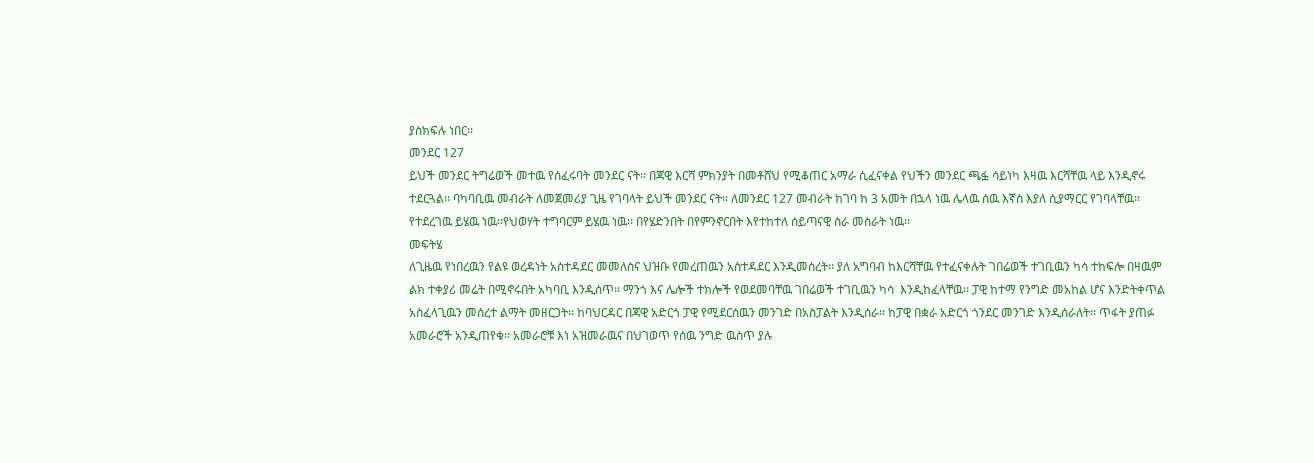ያስክፍሉ ነበር፡፡
መንደር 127
ይህች መንደር ትግሬወች መተዉ የሰፈሩባት መንደር ናት፡፡ በጃዊ እርሻ ምክንያት በመቶሸህ የሚቆጠር አማራ ሲፈናቀል የህችን መንደር ጫፏ ሳይነካ እዛዉ እርሻቸዉ ላይ እንዲኖሩ ተደርጓል፡፡ ባካባቢዉ መብራት ለመጀመሪያ ጊዜ የገባላት ይህች መንደር ናት፡፡ ለመንደር 127 መብራት ከገባ ከ 3 አመት በኋላ ነዉ ሌላዉ ሰዉ እኛስ እያለ ሲያማርር የገባላቸዉ፡፡ የተደረገዉ ይሄዉ ነዉ፡፡የህወሃት ተግባርም ይሄዉ ነዉ፡፡ በየሄድንበት በየምንኖርበት እየተከተለ ሰይጣናዊ ስራ መስራት ነዉ፡፡
መፍትሄ
ለጊዜዉ የነበረዉን የልዩ ወረዳነት አስተዳደር መመለስና ህዝቡ የመረጠዉን አስተዳደር እንዲመሰረት፡፡ ያለ አግባብ ከእርሻቸዉ የተፈናቀሉት ገበሬወች ተገቢዉን ካሳ ተከፍሎ በዛዉም ልክ ተቀያሪ መሬት በሚኖሩበት አካባቢ እንዲሰጥ፡፡ ማንጎ እና ሌሎች ተክሎች የወደመባቸዉ ገበሬወች ተገቢዉን ካሳ  እንዲከፈላቸዉ፡፡ ፓዊ ከተማ የንግድ መአከል ሆና እንድትቀጥል አስፈላጊዉን መሰረተ ልማት መዘርጋት፡፡ ከባህርዳር በጃዊ አድርጎ ፓዊ የሚደርሰዉን መንገድ በአስፓልት እንዲሰራ፡፡ ከፓዊ በቋራ አድርጎ ጎንደር መንገድ እንዲሰራለት፡፡ ጥፋት ያጠፉ አመራሮች አንዲጠየቁ፡፡ አመራሮቹ እነ አዝመራዉና በህገወጥ የሰዉ ንግድ ዉስጥ ያሉ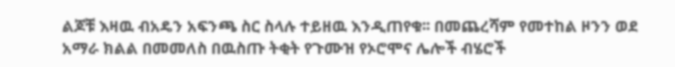ልጆቹ እዛዉ ብአዴን አፍንጫ ስር ስላሉ ተይዘዉ እንዲጠየቁ፡፡ በመጨረሻም የመተከል ዞንን ወደ አማራ ክልል በመመለስ በዉስጡ ትቂት የጉሙዝ የኦሮሞና ሌሎች ብሄሮች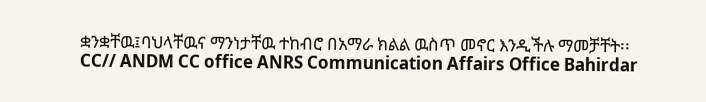ቋንቋቸዉ፤ባህላቸዉና ማንነታቸዉ ተከብሮ በአማራ ክልል ዉስጥ መኖር እንዲችሉ ማመቻቸት፡፡
CC// ANDM CC office ANRS Communication Affairs Office Bahirdar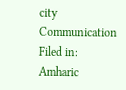city Communication
Filed in: Amharic